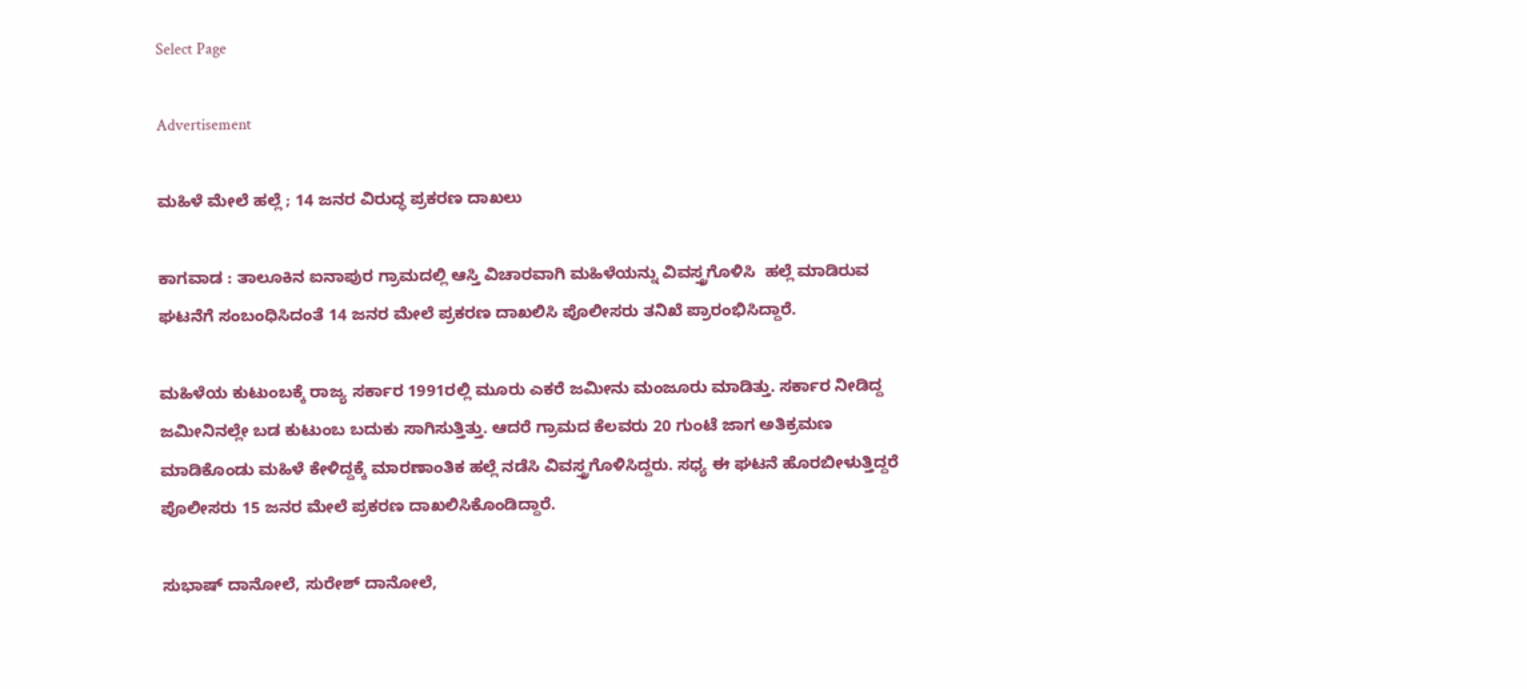Select Page

Advertisement

ಮಹಿಳೆ ಮೇಲೆ ಹಲ್ಲೆ ; 14 ಜನರ ವಿರುದ್ಧ ಪ್ರಕರಣ ದಾಖಲು

ಕಾಗವಾಡ : ತಾಲೂಕಿನ ಐನಾಪುರ ಗ್ರಾಮದಲ್ಲಿ ಆಸ್ತಿ ವಿಚಾರವಾಗಿ ಮಹಿಳೆಯನ್ನು ವಿವಸ್ತ್ರಗೊಳಿಸಿ  ಹಲ್ಲೆ‌ ಮಾಡಿರುವ ಘಟನೆಗೆ ಸಂಬಂಧಿಸಿದಂತೆ 14 ಜನರ ಮೇಲೆ ಪ್ರಕರಣ ದಾಖಲಿಸಿ ಪೊಲೀಸರು ತನಿಖೆ ಪ್ರಾರಂಭಿಸಿದ್ದಾರೆ.

ಮಹಿಳೆಯ ಕುಟುಂಬಕ್ಕೆ ರಾಜ್ಯ ಸರ್ಕಾರ 1991ರಲ್ಲಿ ಮೂರು ಎಕರೆ ಜಮೀನು ಮಂಜೂರು ಮಾಡಿತ್ತು. ಸರ್ಕಾರ ನೀಡಿದ್ದ ಜಮೀನಿನಲ್ಲೇ ಬಡ ಕುಟುಂಬ ಬದುಕು ಸಾಗಿಸುತ್ತಿತ್ತು. ಆದರೆ ಗ್ರಾಮದ ಕೆಲವರು 20 ಗುಂಟೆ ಜಾಗ ಅತಿಕ್ರಮಣ ಮಾಡಿಕೊಂಡು ಮಹಿಳೆ ಕೇಳಿದ್ದಕ್ಕೆ ಮಾರಣಾಂತಿಕ ಹಲ್ಲೆ ನಡೆಸಿ ವಿವಸ್ತ್ರಗೊಳಿಸಿದ್ದರು. ಸಧ್ಯ ಈ ಘಟನೆ ಹೊರಬೀಳುತ್ತಿದ್ದರೆ ಪೊಲೀಸರು 15 ಜನರ ಮೇಲೆ ಪ್ರಕರಣ ದಾಖಲಿಸಿಕೊಂಡಿದ್ದಾರೆ.

ಸುಭಾಷ್ ದಾನೋಲೆ, ಸುರೇಶ್ ದಾನೋಲೆ,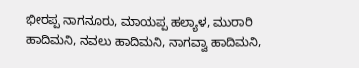ಭೀರಪ್ಪ ನಾಗನೂರು, ಮಾಯಪ್ಪ ಹಲ್ಯಾಳ, ಮುರಾರಿ ಹಾದಿಮನಿ, ನವಲು ಹಾದಿಮನಿ, ನಾಗವ್ವಾ ಹಾದಿಮನಿ,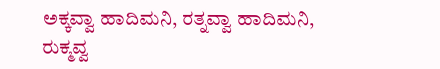ಅಕ್ಕವ್ವಾ ಹಾದಿಮನಿ, ರತ್ನವ್ವಾ ಹಾದಿಮನಿ, ರುಕ್ಮವ್ವ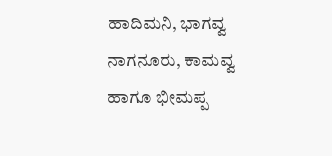ಹಾದಿಮನಿ, ಭಾಗವ್ವ ನಾಗನೂರು, ಕಾಮವ್ವ ಹಾಗೂ ಭೀಮಪ್ಪ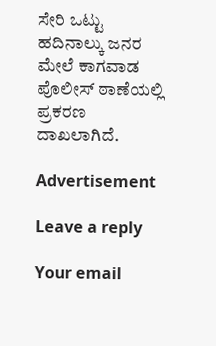ಸೇರಿ ಒಟ್ಟು ಹದಿನಾಲ್ಕು ಜನರ ಮೇಲೆ ಕಾಗವಾಡ ಪೊಲೀಸ್ ಠಾಣೆಯಲ್ಲಿ ಪ್ರಕರಣ ದಾಖಲಾಗಿದೆ.

Advertisement

Leave a reply

Your email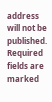address will not be published. Required fields are marked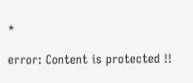*

error: Content is protected !!